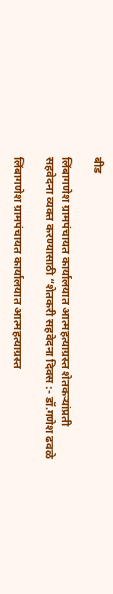बीड

लिंबागणेश ग्रामपंचायत कार्यालयात आत्महत्याग्रस्त शेतकऱ्यांप्रती सहवेदना व्यक्त करण्यासाठी “शेतकरी सहवेदना दिवस :- डॉ.गणेश ढवळे

लिंबागणेश ग्रामपंचायत कार्यालयात आत्महत्याग्रस्त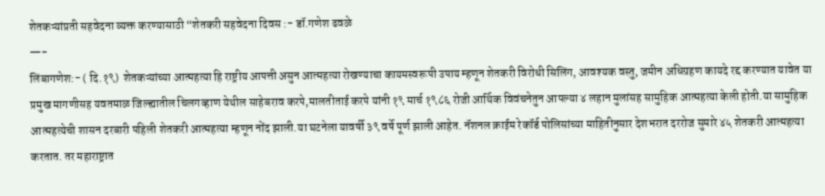शेतकऱ्यांप्रती सहवेदना व्यक्त करण्यासाठी “शेतकरी सहवेदना दिवस :- डॉ.गणेश ढवळे
—-
लिंबागणेश:- ( दि.१९)  शेतकऱ्यांच्या आत्महत्या हि राष्ट्रीय आपत्ती असुन आत्महत्या रोखण्याचा कायमस्वरूपी उपाय म्हणून शेतकरी विरोधी सिलिंग, आवश्यक वस्तु, जमीन अधिग्रहण कायदे रद्द करण्यात यावेत या प्रमुख मागणीसह यवतमाळ जिल्ह्यातील चिलगव्हाण येथील साहेबराव करपे,मालतीताई करपे यांनी १९ मार्च १९८६ रोजी आर्थिक विवंचनेतुन आपल्या ४ लहान मुलांसह सामुहिक आत्महत्या केली होती.या सामुहिक आत्महत्येची शासन दरबारी पहिली शेतकरी आत्महत्या म्हणून नोंद झाली.या घटनेला यावर्षी ३९ वर्षे पूर्ण झाली आहेत. नॅशनल क्राईम रेकॉर्ड पोलिसांच्या माहितीनुसार देशभरात दररोज सुमारे ४५ शेतकरी आत्महत्या करतात. तर महाराष्ट्रात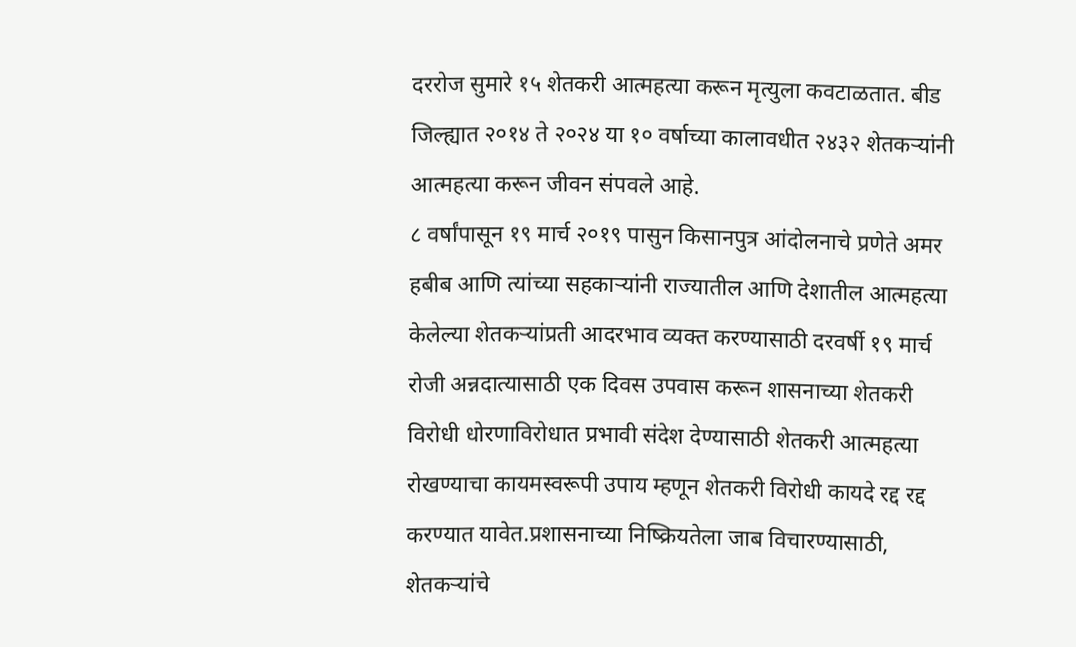दररोज सुमारे १५ शेतकरी आत्महत्या करून मृत्युला कवटाळतात. बीड जिल्ह्यात २०१४ ते २०२४ या १० वर्षाच्या कालावधीत २४३२ शेतकऱ्यांनी आत्महत्या करून जीवन संपवले आहे.
८ वर्षांपासून १९ मार्च २०१९ पासुन किसानपुत्र आंदोलनाचे प्रणेते अमर हबीब आणि त्यांच्या सहकाऱ्यांनी राज्यातील आणि देशातील आत्महत्या केलेल्या शेतकऱ्यांप्रती आदरभाव व्यक्त करण्यासाठी दरवर्षी १९ मार्च रोजी अन्नदात्यासाठी एक दिवस उपवास करून शासनाच्या शेतकरी विरोधी धोरणाविरोधात प्रभावी संदेश देण्यासाठी शेतकरी आत्महत्या रोखण्याचा कायमस्वरूपी उपाय म्हणून शेतकरी विरोधी कायदे रद्द रद्द करण्यात यावेत.प्रशासनाच्या निष्क्रियतेला जाब विचारण्यासाठी, शेतकऱ्यांचे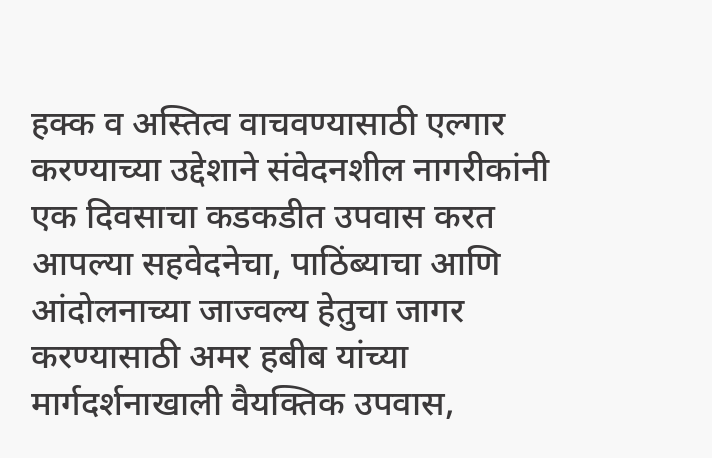हक्क व अस्तित्व वाचवण्यासाठी एल्गार करण्याच्या उद्देशाने संवेदनशील नागरीकांनी एक दिवसाचा कडकडीत उपवास करत आपल्या सहवेदनेचा, पाठिंब्याचा आणि आंदोलनाच्या जाज्वल्य हेतुचा जागर करण्यासाठी अमर हबीब यांच्या मार्गदर्शनाखाली वैयक्तिक उपवास,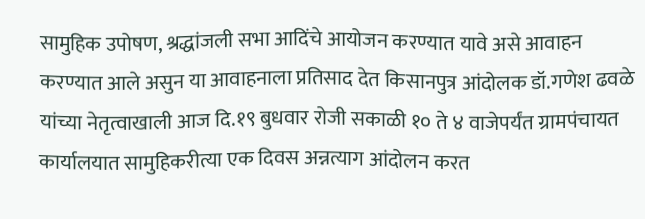सामुहिक उपोषण, श्रद्धांजली सभा आदिंचे आयोजन करण्यात यावे असे आवाहन करण्यात आले असुन या आवाहनाला प्रतिसाद देत किसानपुत्र आंदोलक डॉ.गणेश ढवळे यांच्या नेतृत्वाखाली आज दि.१९ बुधवार रोजी सकाळी १० ते ४ वाजेपर्यंत ग्रामपंचायत कार्यालयात सामुहिकरीत्या एक दिवस अन्नत्याग आंदोलन करत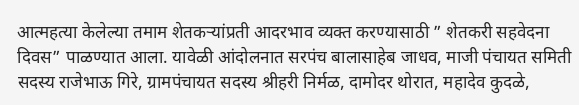आत्महत्या केलेल्या तमाम शेतकऱ्यांप्रती आदरभाव व्यक्त करण्यासाठी ” शेतकरी सहवेदना दिवस” पाळण्यात आला. यावेळी आंदोलनात सरपंच बालासाहेब जाधव, माजी पंचायत समिती सदस्य राजेभाऊ गिरे, ग्रामपंचायत सदस्य श्रीहरी निर्मळ, दामोदर थोरात, महादेव कुदळे,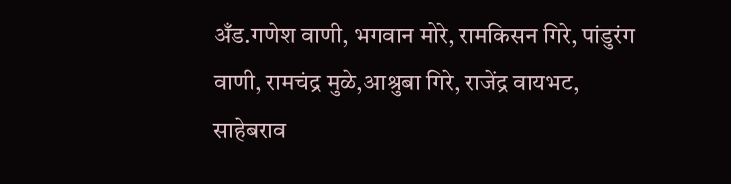अँड.गणेश वाणी, भगवान मोरे, रामकिसन गिरे, पांडुरंग वाणी, रामचंद्र मुळे,आश्रुबा गिरे, राजेंद्र वायभट, साहेबराव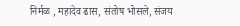निर्मळ , महादेव ढास, संतोष भोसले, संजय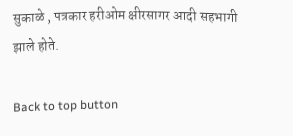सुकाळे , पत्रकार हरीओम क्षीरसागर आदी सहभागी झाले होते.

Back to top button